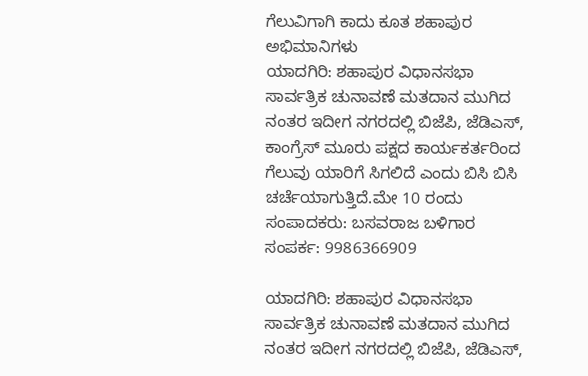ಗೆಲುವಿಗಾಗಿ ಕಾದು ಕೂತ ಶಹಾಪುರ ಅಭಿಮಾನಿಗಳು
ಯಾದಗಿರಿ: ಶಹಾಪುರ ವಿಧಾನಸಭಾ ಸಾರ್ವತ್ರಿಕ ಚುನಾವಣೆ ಮತದಾನ ಮುಗಿದ ನಂತರ ಇದೀಗ ನಗರದಲ್ಲಿ ಬಿಜೆಪಿ, ಜೆಡಿಎಸ್, ಕಾಂಗ್ರೆಸ್ ಮೂರು ಪಕ್ಷದ ಕಾರ್ಯಕರ್ತರಿಂದ ಗೆಲುವು ಯಾರಿಗೆ ಸಿಗಲಿದೆ ಎಂದು ಬಿಸಿ ಬಿಸಿ ಚರ್ಚೆಯಾಗುತ್ತಿದೆ.ಮೇ 10 ರಂದು
ಸಂಪಾದಕರು: ಬಸವರಾಜ ಬಳಿಗಾರ
ಸಂಪರ್ಕ: 9986366909

ಯಾದಗಿರಿ: ಶಹಾಪುರ ವಿಧಾನಸಭಾ ಸಾರ್ವತ್ರಿಕ ಚುನಾವಣೆ ಮತದಾನ ಮುಗಿದ ನಂತರ ಇದೀಗ ನಗರದಲ್ಲಿ ಬಿಜೆಪಿ, ಜೆಡಿಎಸ್,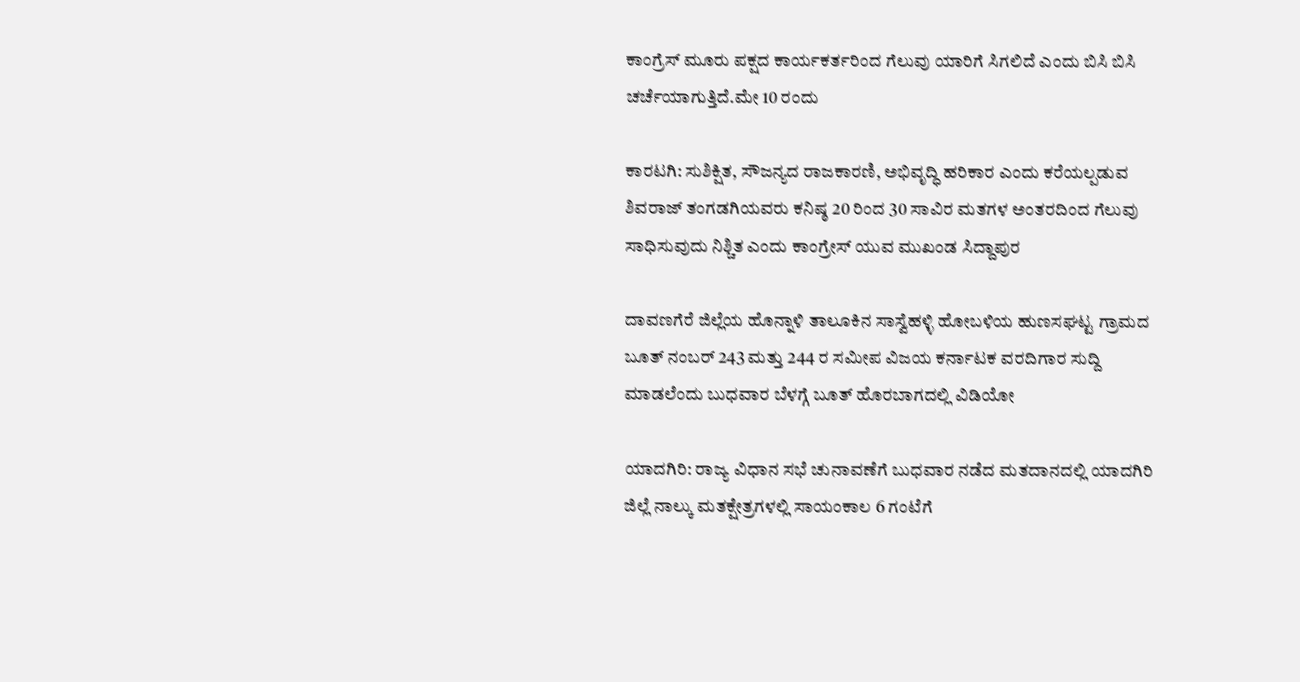ಕಾಂಗ್ರೆಸ್ ಮೂರು ಪಕ್ಷದ ಕಾರ್ಯಕರ್ತರಿಂದ ಗೆಲುವು ಯಾರಿಗೆ ಸಿಗಲಿದೆ ಎಂದು ಬಿಸಿ ಬಿಸಿ ಚರ್ಚೆಯಾಗುತ್ತಿದೆ.ಮೇ 10 ರಂದು

ಕಾರಟಗಿ: ಸುಶಿಕ್ಷಿತ, ಸೌಜನ್ಯದ ರಾಜಕಾರಣಿ, ಅಭಿವೃದ್ಧಿ ಹರಿಕಾರ ಎಂದು ಕರೆಯಲ್ಪಡುವ ಶಿವರಾಜ್ ತಂಗಡಗಿಯವರು ಕನಿಷ್ಠ 20 ರಿಂದ 30 ಸಾವಿರ ಮತಗಳ ಅಂತರದಿಂದ ಗೆಲುವು ಸಾಧಿಸುವುದು ನಿಶ್ಚಿತ ಎಂದು ಕಾಂಗ್ರೇಸ್ ಯುವ ಮುಖಂಡ ಸಿದ್ದಾಪುರ

ದಾವಣಗೆರೆ ಜಿಲ್ಲೆಯ ಹೊನ್ನಾಳಿ ತಾಲೂಕಿನ ಸಾಸ್ವೆಹಳ್ಳಿ ಹೋಬಳಿಯ ಹುಣಸಘಟ್ಟ ಗ್ರಾಮದ ಬೂತ್ ನಂಬರ್ 243 ಮತ್ತು 244 ರ ಸಮೀಪ ವಿಜಯ ಕರ್ನಾಟಕ ವರದಿಗಾರ ಸುದ್ದಿ ಮಾಡಲೆಂದು ಬುಧವಾರ ಬೆಳಗ್ಗೆ ಬೂತ್ ಹೊರಬಾಗದಲ್ಲಿ ವಿಡಿಯೋ

ಯಾದಗಿರಿ: ರಾಜ್ಯ ವಿಧಾನ ಸಭೆ ಚುನಾವಣೆಗೆ ಬುಧವಾರ ನಡೆದ ಮತದಾನದಲ್ಲಿ ಯಾದಗಿರಿ ಜಿಲ್ಲೆ ನಾಲ್ಕು ಮತಕ್ಷೇತ್ರಗಳಲ್ಲಿ ಸಾಯಂಕಾಲ 6 ಗಂಟೆಗೆ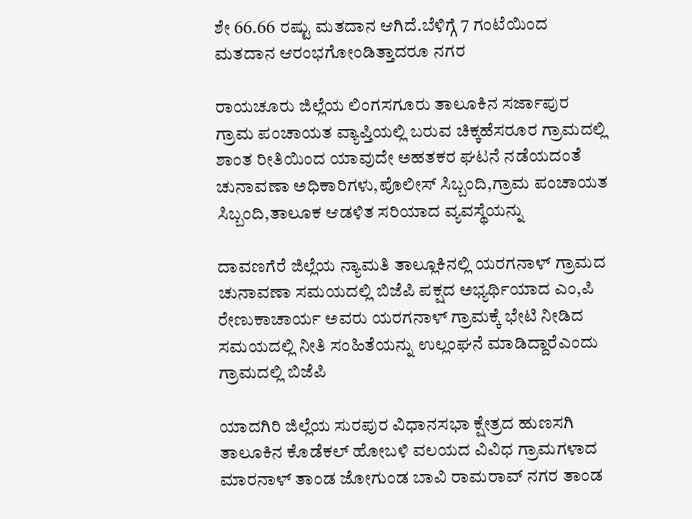ಶೇ 66.66 ರಷ್ಟು ಮತದಾನ ಆಗಿದೆ.ಬೆಳಿಗ್ಗೆ 7 ಗಂಟೆಯಿಂದ ಮತದಾನ ಆರಂಭಗೋಂಡಿತ್ತಾದರೂ ನಗರ

ರಾಯಚೂರು ಜಿಲ್ಲೆಯ ಲಿಂಗಸಗೂರು ತಾಲೂಕಿನ ಸರ್ಜಾಪುರ ಗ್ರಾಮ ಪಂಚಾಯತ ವ್ಯಾಪ್ತಿಯಲ್ಲಿ ಬರುವ ಚಿಕ್ಕಹೆಸರೂರ ಗ್ರಾಮದಲ್ಲಿ ಶಾಂತ ರೀತಿಯಿಂದ ಯಾವುದೇ ಅಹತಕರ ಘಟನೆ ನಡೆಯದಂತೆ ಚುನಾವಣಾ ಅಧಿಕಾರಿಗಳು,ಪೊಲೀಸ್ ಸಿಬ್ಬಂದಿ,ಗ್ರಾಮ ಪಂಚಾಯತ ಸಿಬ್ಬಂದಿ,ತಾಲೂಕ ಆಡಳಿತ ಸರಿಯಾದ ವ್ಯವಸ್ಥೆಯನ್ನು

ದಾವಣಗೆರೆ ಜಿಲ್ಲೆಯ ನ್ಯಾಮತಿ ತಾಲ್ಲೂಕಿನಲ್ಲಿ ಯರಗನಾಳ್ ಗ್ರಾಮದ ಚುನಾವಣಾ ಸಮಯದಲ್ಲಿ ಬಿಜೆಪಿ ಪಕ್ಷದ ಅಭ್ಯರ್ಥಿಯಾದ ಎಂ,ಪಿ ರೇಣುಕಾಚಾರ್ಯ ಅವರು ಯರಗನಾಳ್ ಗ್ರಾಮಕ್ಕೆ ಭೇಟಿ ನೀಡಿದ ಸಮಯದಲ್ಲಿ ನೀತಿ ಸಂಹಿತೆಯನ್ನು ಉಲ್ಲಂಘನೆ ಮಾಡಿದ್ದಾರೆಎಂದು ಗ್ರಾಮದಲ್ಲಿ ಬಿಜೆಪಿ

ಯಾದಗಿರಿ ಜಿಲ್ಲೆಯ ಸುರಪುರ ವಿಧಾನಸಭಾ ಕ್ಷೇತ್ರದ ಹುಣಸಗಿ ತಾಲೂಕಿನ ಕೊಡೆಕಲ್ ಹೋಬಳಿ ವಲಯದ ವಿವಿಧ ಗ್ರಾಮಗಳಾದ ಮಾರನಾಳ್ ತಾಂಡ ಜೋಗುಂಡ ಬಾವಿ ರಾಮರಾವ್ ನಗರ ತಾಂಡ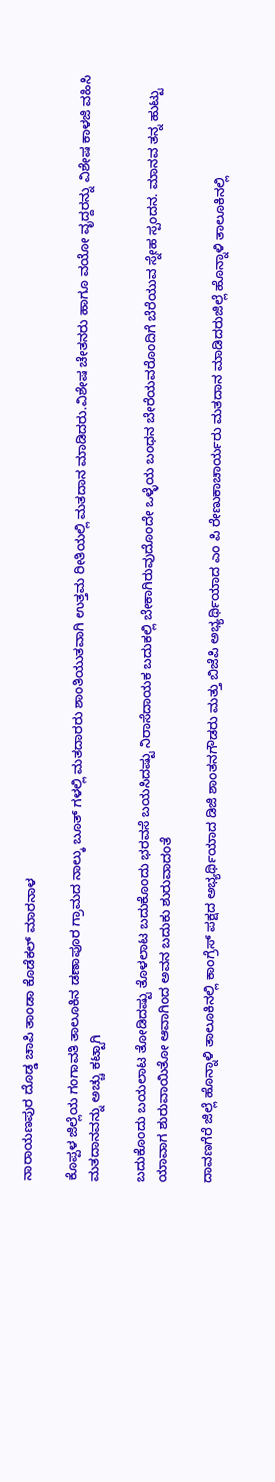ನಾರಾಯಣಪುರ ದೊಡ್ಡ ಚಾಪಿ ತಾಂಡಾ ಕೊಡೆಕಲ್ ಮಾರನಾಳ

ಕೊಪ್ಪಳ ಜಿಲ್ಲೆಯ ಗಂಗಾವತಿ ತಾಲೂಕಿನ ಡಣಾಪೂರ ಗ್ರಾಮದ ನಾಲ್ಕು ಬೂತ್ ಗಳಲ್ಲಿ ಮತದಾರರು ಶಾಂತಿಯುತವಾಗಿ ಉತ್ತಮ ರೀತಿಯಲ್ಲಿ ಮತದಾನ ಮಾಡಿದರು.ವಿಶೇಷ ಚೇತನರು ಹಾಗೂ ವಯೋ ವೃದ್ದರನ್ನು ವಿಶೇಷ ಕಾಳಜಿ ವಹಿಸಿ ಮತದಾನವನ್ನು ಅಚ್ಚು ಕಟ್ಟಾಗಿ

ಬದುಕೊಂದು ಬಯಲಾಟ ತೋಡಿದಷ್ಟು ತೊಳಲಾಟ ಬದುಕೊಂದು ಭರವಸೆ ಬಯಸಿದಷ್ಟು ನಿರಾಸೆದಾಯಕ ಬದುಕಲ್ಲಿ ಬೇಕಾಗಿರುವುದೊಂದೇ ಒಳ್ಳೆಯ ಬಂಧನ ಬೇರೆಯವರೊಂದಿಗೆ ಬೆರೆಯುವ ಸ್ನೇಹ ಸ್ಪಂದನ. ಮಾನವ ತನ್ನ ಹುಟ್ಟು ಯಾವಾಗ ಶುರುವಾಯಿತೋ ಆವಾಗಿಂದ ಅವನ ಬದುಕು ಶುರುವಾದಂತೆ

ದಾವಣಗೆರೆ ಜಿಲ್ಲೆ ಹೊನ್ನಾಳಿ ತಾಲೂಕಿನಲ್ಲಿ ಕಾಂಗ್ರೆಸ್ ಪಕ್ಷದ ಅಭ್ಯರ್ಥಿಯಾದ ಡಿಜಿ ಶಾಂತನಗೌಡರು ಮತ್ತು ಬಿಜೆಪಿ ಅಭ್ಯರ್ಥಿಯಾದ ಎಂ ಪಿ ರೇಣುಕಾಚಾರ್ಯರು ಮತದಾನ ಮಾಡಿದರುಜಿಲ್ಲೆ ಹೊನ್ನಾಳಿ ತಾಲೂಕಿನಲ್ಲಿ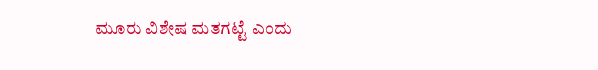ಮೂರು ವಿಶೇಷ ಮತಗಟ್ಟೆ ಎಂದು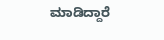ಮಾಡಿದ್ದಾರೆ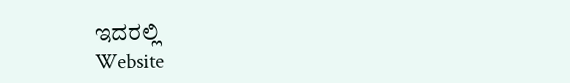ಇದರಲ್ಲಿ
Website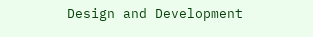Design and Development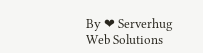By ❤ Serverhug Web Solutions